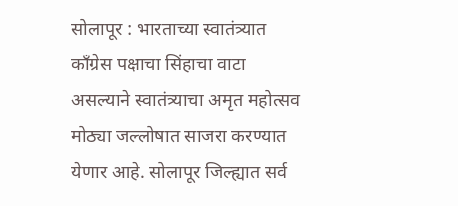सोलापूर : भारताच्या स्वातंत्र्यात काँग्रेस पक्षाचा सिंहाचा वाटा असल्याने स्वातंत्र्याचा अमृत महोत्सव मोठ्या जल्लोषात साजरा करण्यात येणार आहे. सोलापूर जिल्ह्यात सर्व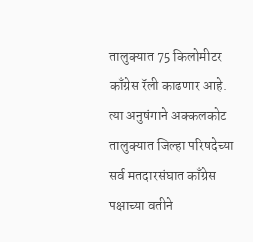तालुक्यात 75 किलोमीटर काँग्रेस रॅली काढणार आहे. त्या अनुषंगाने अक्कलकोट तालुक्यात जिल्हा परिषदेच्या सर्व मतदारसंघात काँग्रेस पक्षाच्या वतीने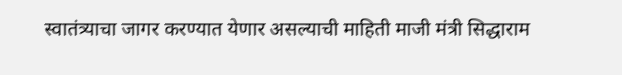स्वातंत्र्याचा जागर करण्यात येणार असल्याची माहिती माजी मंत्री सिद्धाराम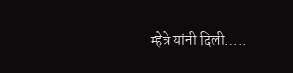म्हेत्रे यांनी दिली…..